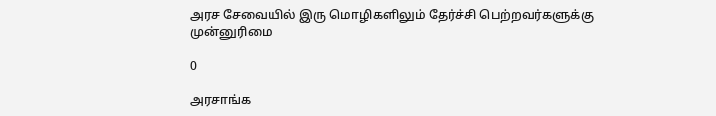அரச சேவையில் இரு மொழிகளிலும் தேர்ச்சி பெற்றவர்களுக்கு முன்னுரிமை

0

அரசாங்க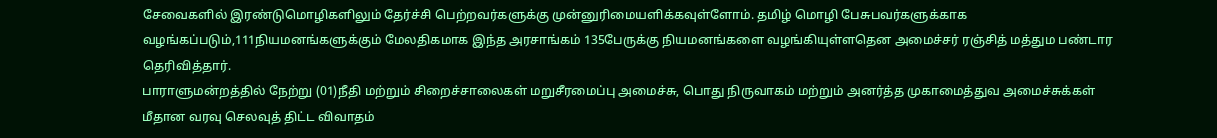சேவைகளில் இரண்டுமொழிகளிலும் தேர்ச்சி பெற்றவர்களுக்கு முன்னுரிமையளிக்கவுள்ளோம். தமிழ் மொழி பேசுபவர்களுக்காக வழங்கப்படும்,111நியமனங்களுக்கும் மேலதிகமாக இந்த அரசாங்கம் 135பேருக்கு நியமனங்களை வழங்கியுள்ளதென அமைச்சர் ரஞ்சித் மத்தும பண்டார தெரிவித்தார்.
பாராளுமன்றத்தில் நேற்று (01)நீதி மற்றும் சிறைச்சாலைகள் மறுசீரமைப்பு அமைச்சு, பொது நிருவாகம் மற்றும் அனர்த்த முகாமைத்துவ அமைச்சுக்கள் மீதான வரவு செலவுத் திட்ட விவாதம்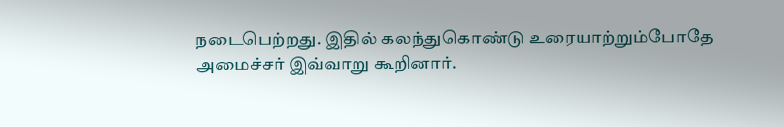நடைபெற்றது. இதில் கலந்துகொண்டு உரையாற்றும்போதே அமைச்சர் இவ்வாறு கூறினார்.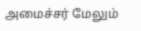அமைச்சர் மேலும்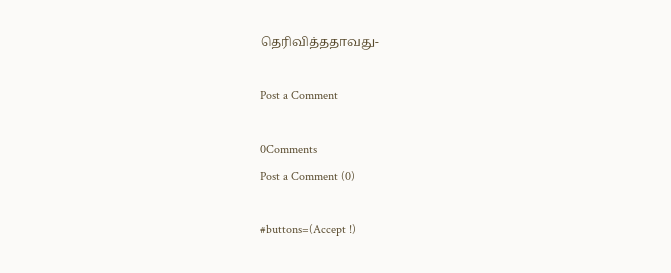தெரிவித்ததாவது-

Post a Comment

0Comments
Post a Comment (0)

#buttons=(Accept !)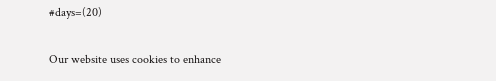#days=(20)

Our website uses cookies to enhance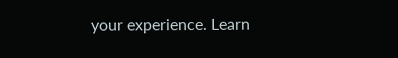your experience. Learn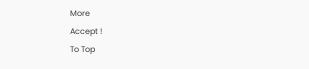More
Accept !
To Top